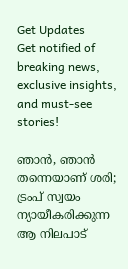Get Updates
Get notified of breaking news, exclusive insights, and must-see stories!

ഞാന്‍, ഞാന്‍ തന്നെയാണ് ശരി; ട്രംപ് സ്വയം ന്യായീകരിക്കുന്ന ആ നിലപാട്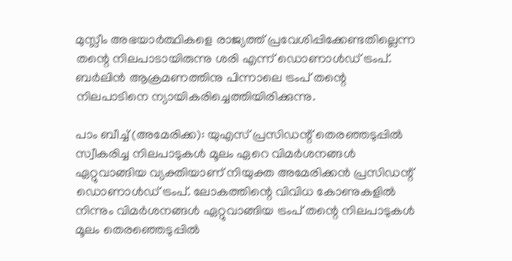മുസ്ലീം അഭയാര്‍ത്ഥികളെ രാജ്യത്ത് പ്രവേശിപ്പിക്കേണ്ടതില്ലെന്ന തന്റെ നിലപാടായിരുന്നു ശരി എന്ന് ഡൊണാള്‍ഡ് ട്രംപ്. ബര്‍ലിന്‍ ആക്രമണത്തിനു പിന്നാലെ ട്രംപ് തന്റെ നിലപാടിനെ ന്യായികരിച്ചെത്തിയിരിക്കുന്നു.

പാം ബീച്ച് (അമേരിക്ക): യുഎസ് പ്രസിഡന്റ് തെരഞ്ഞടുപ്പില്‍ സ്വീകരിച്ച നിലപാടുകള്‍ മൂലം ഏറെ വിമര്‍ശനങ്ങള്‍ ഏറ്റുവാങ്ങിയ വ്യക്തിയാണ് നിയുക്ത അമേരിക്കന്‍ പ്രസിഡന്റ് ഡൊണാള്‍ഡ് ട്രംപ്. ലോകത്തിന്റെ വിവിധ കോണുകളില്‍ നിന്നും വിമര്‍ശനങ്ങള്‍ ഏറ്റുവാങ്ങിയ ട്രംപ് തന്റെ നിലപാടുകള്‍ മൂലം തെരഞ്ഞെടുപ്പില്‍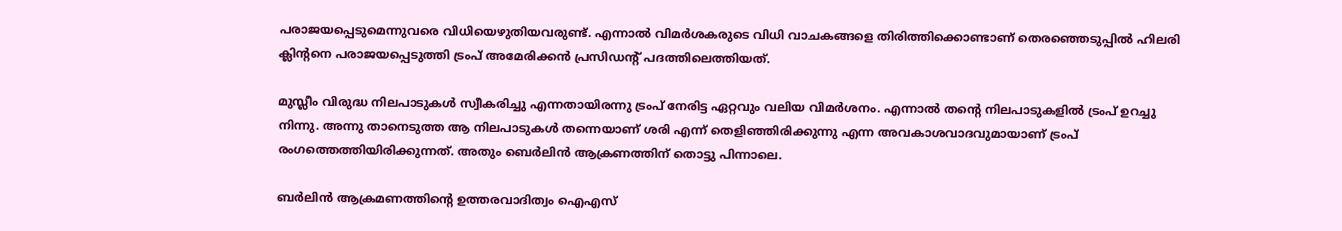പരാജയപ്പെടുമെന്നുവരെ വിധിയെഴുതിയവരുണ്ട്. എന്നാല്‍ വിമര്‍ശകരുടെ വിധി വാചകങ്ങളെ തിരിത്തിക്കൊണ്ടാണ് തെരഞ്ഞെടുപ്പില്‍ ഹിലരി ക്ലിന്റനെ പരാജയപ്പെടുത്തി ട്രംപ് അമേരിക്കന്‍ പ്രസിഡന്റ് പദത്തിലെത്തിയത്.

മുസ്ലീം വിരുദ്ധ നിലപാടുകള്‍ സ്വീകരിച്ചു എന്നതായിരന്നു ട്രംപ് നേരിട്ട ഏറ്റവും വലിയ വിമര്‍ശനം. എന്നാല്‍ തന്റെ നിലപാടുകളില്‍ ട്രംപ് ഉറച്ചു നിന്നു. അന്നു താനെടുത്ത ആ നിലപാടുകള്‍ തന്നെയാണ് ശരി എന്ന് തെളിഞ്ഞിരിക്കുന്നു എന്ന അവകാശവാദവുമായാണ് ട്രംപ് രംഗത്തെത്തിയിരിക്കുന്നത്. അതും ബെര്‍ലിന്‍ ആക്രണത്തിന് തൊട്ടു പിന്നാലെ.

ബര്‍ലിന്‍ ആക്രമണത്തിന്റെ ഉത്തരവാദിത്വം ഐഎസ്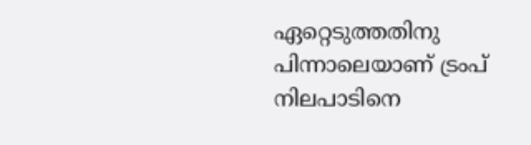ഏറ്റെടുത്തതിനു
പിന്നാലെയാണ് ട്രംപ് നിലപാടിനെ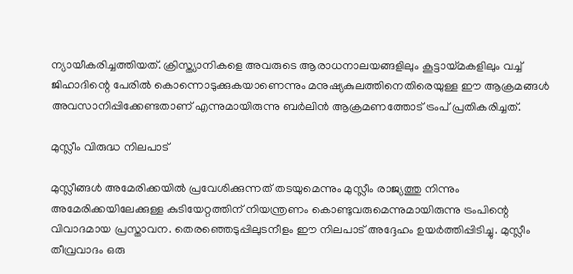ന്യായീകരിച്ചത്തിയത്. ക്രിസ്ത്യാനികളെ അവരുടെ ആരാധനാലയങ്ങളിലും കൂട്ടായ്മകളിലും വച്ച് ജിഹാദിന്റെ പേരില്‍ കൊന്നൊടുക്കുകയാണെന്നും മനുഷ്യകുലത്തിനെതിരെയുള്ള ഈ ആക്രമങ്ങള്‍ അവസാനിപ്പിക്കേണ്ടതാണ് എന്നുമായിരുന്നു ബര്‍ലിന്‍ ആക്രമണത്തോട് ട്രംപ് പ്രതികരിച്ചത്.

മുസ്ലീം വിരുദ്ധ നിലപാട്

മുസ്ലീങ്ങള്‍ അമേരിക്കയില്‍ പ്രവേശിക്കുന്നത് തടയുമെന്നും മുസ്ലീം രാജ്യത്തു നിന്നും അമേരിക്കയിലേക്കുള്ള കുടിയേറ്റത്തിന് നിയന്ത്രണം കൊണ്ടുവരുമെന്നുമായിരുന്നു ട്രംപിന്റെ വിവാദമായ പ്രസ്താവന. തെരഞ്ഞെടുപ്പിലുടനീളം ഈ നിലപാട് അദ്ദേഹം ഉയര്‍ത്തിപ്പിടിച്ചു. മുസ്ലീം തീവ്രവാദം ഒരു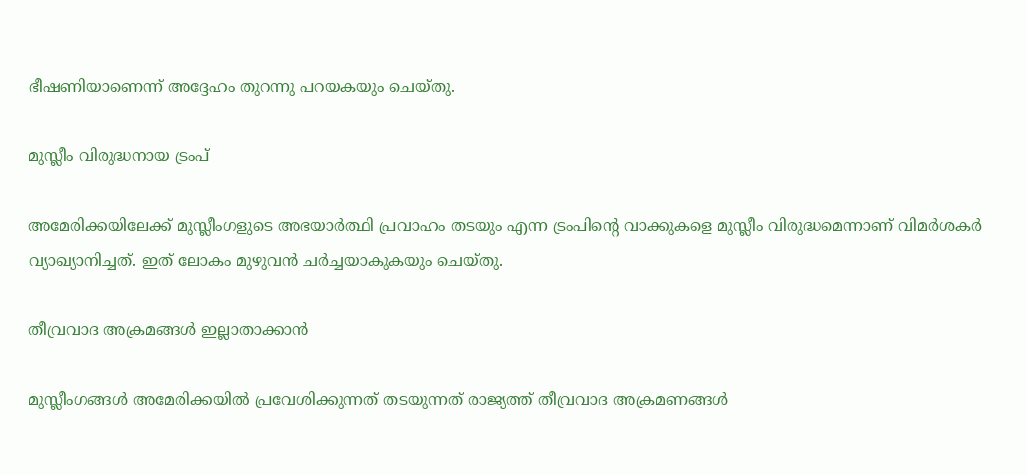ഭീഷണിയാണെന്ന് അദ്ദേഹം തുറന്നു പറയകയും ചെയ്തു.

മുസ്ലീം വിരുദ്ധനായ ട്രംപ്

അമേരിക്കയിലേക്ക് മുസ്ലീംഗളുടെ അഭയാര്‍ത്ഥി പ്രവാഹം തടയും എന്ന ട്രംപിന്റെ വാക്കുകളെ മുസ്ലീം വിരുദ്ധമെന്നാണ് വിമര്‍ശകര്‍ വ്യാഖ്യാനിച്ചത്. ഇത് ലോകം മുഴുവന്‍ ചര്‍ച്ചയാകുകയും ചെയ്തു.

തീവ്രവാദ അക്രമങ്ങള്‍ ഇല്ലാതാക്കാന്‍

മുസ്ലീംഗങ്ങള്‍ അമേരിക്കയില്‍ പ്രവേശിക്കുന്നത് തടയുന്നത് രാജ്യത്ത് തീവ്രവാദ അക്രമണങ്ങള്‍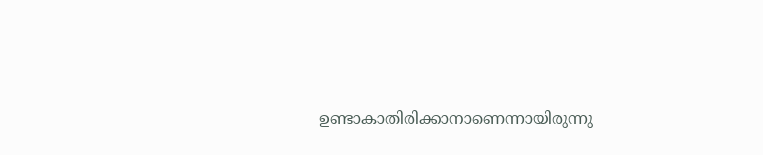ഉണ്ടാകാതിരിക്കാനാണെന്നായിരുന്നു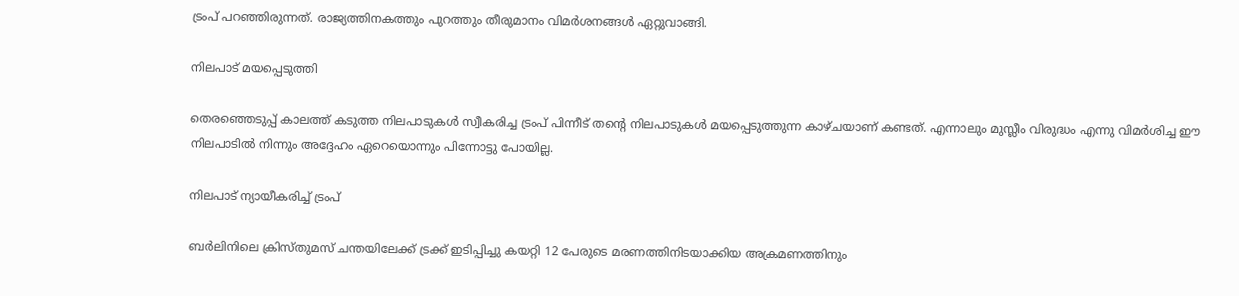ട്രംപ് പറഞ്ഞിരുന്നത്. രാജ്യത്തിനകത്തും പുറത്തും തീരുമാനം വിമര്‍ശനങ്ങള്‍ ഏറ്റുവാങ്ങി.

നിലപാട് മയപ്പെടുത്തി

തെരഞ്ഞെടുപ്പ് കാലത്ത് കടുത്ത നിലപാടുകള്‍ സ്വീകരിച്ച ട്രംപ് പിന്നീട് തന്റെ നിലപാടുകള്‍ മയപ്പെടുത്തുന്ന കാഴ്ചയാണ് കണ്ടത്. എന്നാലും മുസ്ലീം വിരുദ്ധം എന്നു വിമര്‍ശിച്ച ഈ നിലപാടില്‍ നിന്നും അദ്ദേഹം ഏറെയൊന്നും പിന്നോട്ടു പോയില്ല.

നിലപാട് ന്യായീകരിച്ച് ട്രംപ്

ബര്‍ലിനിലെ ക്രിസ്തുമസ് ചന്തയിലേക്ക് ട്രക്ക് ഇടിപ്പിച്ചു കയറ്റി 12 പേരുടെ മരണത്തിനിടയാക്കിയ അക്രമണത്തിനും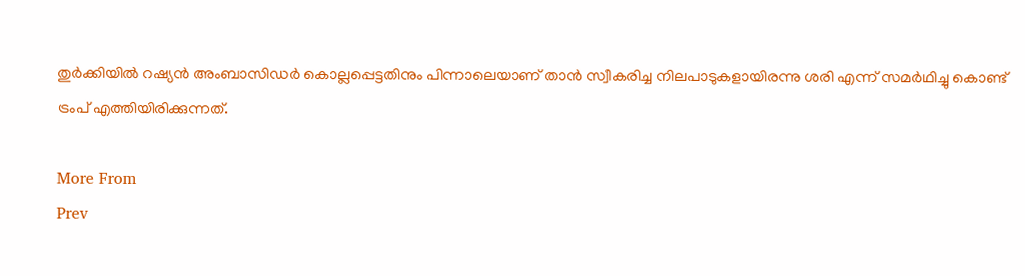തുര്‍ക്കിയില്‍ റഷ്യന്‍ അംബാസിഡര്‍ കൊല്ലപ്പെട്ടതിനും പിന്നാലെയാണ് താന്‍ സ്വീകരിച്ച നിലപാടുകളായിരന്നു ശരി എന്ന് സമര്‍ഥിച്ചു കൊണ്ട് ട്രംപ് എത്തിയിരിക്കുന്നത്.

More From
Prev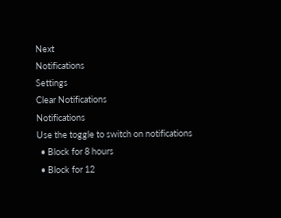Next
Notifications
Settings
Clear Notifications
Notifications
Use the toggle to switch on notifications
  • Block for 8 hours
  • Block for 12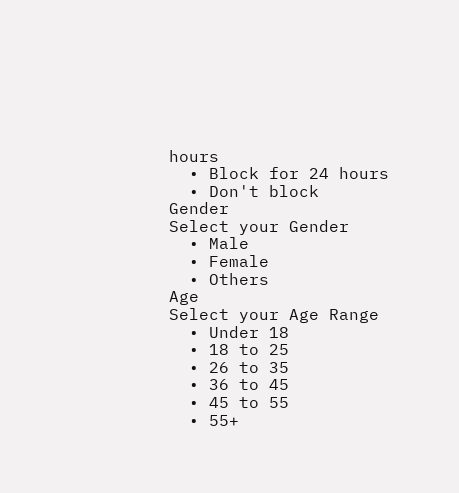hours
  • Block for 24 hours
  • Don't block
Gender
Select your Gender
  • Male
  • Female
  • Others
Age
Select your Age Range
  • Under 18
  • 18 to 25
  • 26 to 35
  • 36 to 45
  • 45 to 55
  • 55+